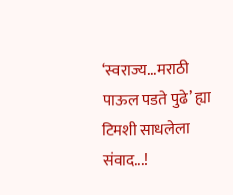‘स्वराज्य...मराठी पाऊल पडते पुढे’ ह्या टिमशी साधलेला संवाद...!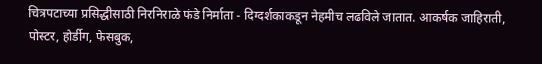चित्रपटाच्या प्रसिद्धीसाठी निरनिराळे फंडे निर्माता - दिग्दर्शकाकडून नेहमीच लढविले जातात. आकर्षक जाहिराती, पोस्टर, होर्डीग, फेसबुक,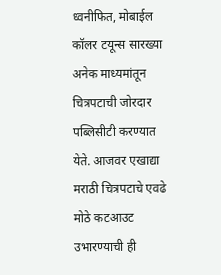ध्वनीफित, मोबाईल कॉलर टयून्स सारख्या अनेक माध्यमांतून चित्रपटाची जोरदार पब्लिसीटी करण्यात येते. आजवर एखाद्या मराठी चित्रपटाचे एवढे मोठे कटआउट उभारण्याची ही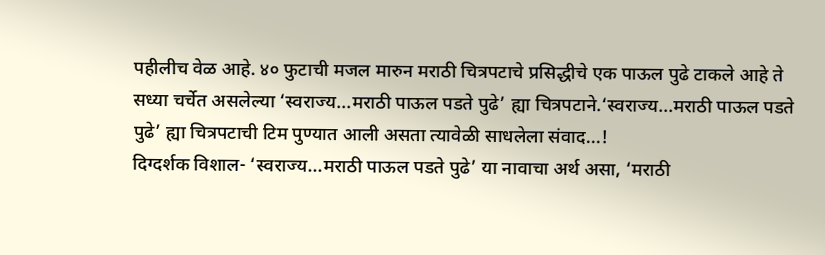पहीलीच वेळ आहे. ४० फुटाची मजल मारुन मराठी चित्रपटाचे प्रसिद्धीचे एक पाऊल पुढे टाकले आहे ते सध्या चर्चेत असलेल्या ‘स्वराज्य...मराठी पाऊल पडते पुढे’ ह्या चित्रपटाने.‘स्वराज्य...मराठी पाऊल पडते पुढे’ ह्या चित्रपटाची टिम पुण्यात आली असता त्यावेळी साधलेला संवाद...!
दिग्दर्शक विशाल- ‘स्वराज्य...मराठी पाऊल पडते पुढे’ या नावाचा अर्थ असा, ‘मराठी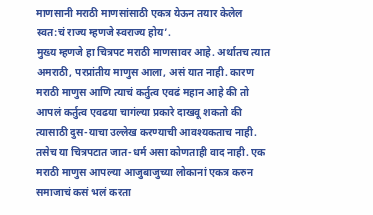माणसानी मराठी माणसांसाठी एकत्र येऊन तयार केलेल स्वत:चं राज्य म्हणजे स्वराज्य होय’.
मुख्य म्हणजे हा चित्रपट मराठी माणसावर आहे. अर्थातच त्यात अमराठी, परप्रांतीय माणुस आला, असं यात नाही. कारण मराठी माणुस आणि त्याचं कर्तुत्व एवढं महान आहे की तो आपलं कर्तुत्व एवढया चागंल्या प्रकारे दाखवू शकतो की त्यासाठी दुस-याचा उल्लेख करण्याची आवश्यकताच नाही. तसेच या चित्रपटात जात-धर्म असा कोणताही वाद नाही. एक मराठी माणुस आपल्या आजुबाजुच्या लोकानां एकत्र करुन समाजाचं कसं भलं करता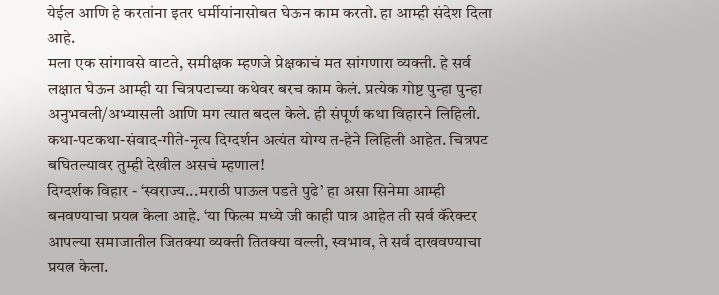येईल आणि हे करतांना इतर धर्मीयांनासोबत घेऊन काम करतो. हा आम्ही संदेश दिला आहे.
मला एक सांगावसे वाटते, समीक्षक म्हणजे प्रेक्षकाचं मत सांगणारा व्यक्ती. हे सर्व लक्षात घेऊन आम्ही या चित्रपटाच्या कथेवर बरच काम केलं. प्रत्येक गोष्ट पुन्हा पुन्हा अनुभवली/अभ्यासली आणि मग त्यात बदल केले. ही संपूर्ण कथा विहारने लिहिली. कथा-पटकथा-संवाद-गीते-नृत्य दिग्दर्शन अत्यंत योग्य त-हेने लिहिली आहेत. चित्रपट बघितल्यावर तुम्ही देखील असचं म्हणाल!
दिग्दर्शक विहार - ‘स्वराज्य...मराठी पाऊल पडते पुढे’ हा असा सिनेमा आम्ही बनवण्याचा प्रयत्न केला आहे. ‘या फिल्म मध्ये जी काही पात्र आहेत ती सर्व कॅरेक्टर आपल्या समाजातील जितक्या व्यक्ती तितक्या वल्ली, स्वभाव, ते सर्व दाखवण्याचा प्रयत्न केला.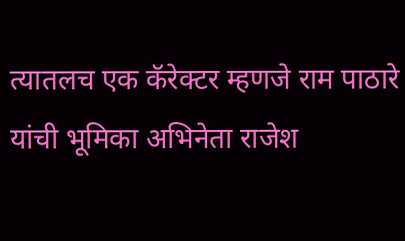त्यातलच एक कॅरेक्टर म्हणजे राम पाठारे यांची भूमिका अभिनेता राजेश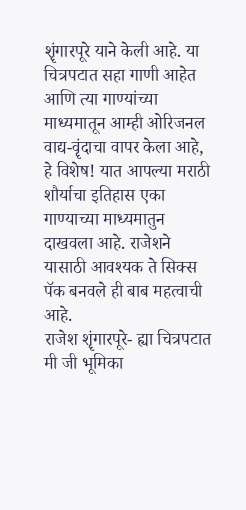शॄंगारपूरे याने केली आहे. या चित्रपटात सहा गाणी आहेत आणि त्या गाण्यांच्या माध्यमातून आम्ही ओरिजनल वाद्य-वॄंदाचा वापर केला आहे, हे विशेष! यात आपल्या मराठी शौर्याचा इतिहास एका गाण्याच्या माध्यमातुन दाखवला आहे. राजेशने यासाठी आवश्यक ते सिक्स पॅक बनवले ही बाब महत्वाची आहे.
राजेश शॄंगारपूरे- ह्या चित्रपटात मी जी भूमिका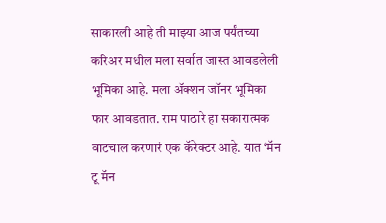साकारली आहे ती माझ्या आज पर्यंतच्या करिअर मधील मला सर्वात जास्त आवडलेली भूमिका आहे. मला ॲक्शन जॉनर भूमिका फार आवडतात. राम पाठारे हा सकारात्मक वाटचाल करणारं एक कॅरेक्टर आहे. यात ‘मॅन टू मॅन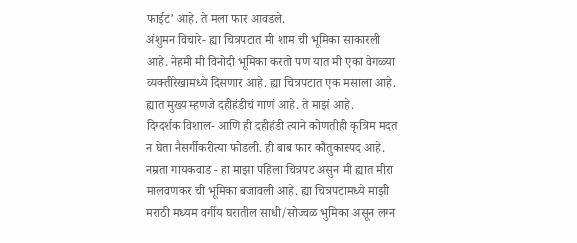फाईट’ आहे. ते मला फार आवडले.
अंशुमन विचारे- ह्या चित्रपटात मी शाम ची भूमिका साकारली आहे. नेहमी मी विनोदी भूमिका करतो पण यात मी एका वेगळ्या व्यक्तीरेखामध्ये दिसणार आहे. ह्या चित्रपटात एक मसाला आहे. ह्यात मुख्य म्हणजे दहीहंडीचं गाणं आहे. ते माझं आहे.
दिग्दर्शक विशाल- आणि ही दहीहंडी त्याने कोणतीही कृत्रिम मदत न घेता नैसर्गीकरीत्या फोडली. ही बाब फार कौतुकास्पद आहे.
नम्रता गायकवाड - हा माझा पहिला चित्रपट असुन मी ह्यात मीरा मालवणकर ची भूमिका बजावली आहे. ह्या चित्रपटामध्ये माझी मराठी मध्यम वर्गीय घरातील साधी/सोज्वळ भुमिका असून लग्न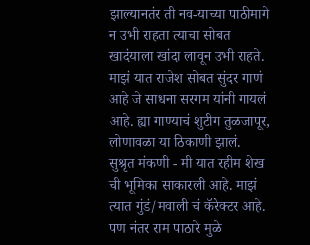झाल्यानतंर ती नव-याच्या पाठीमागे न उभी राहता त्याचा सोबत खादंयाला खांदा लावून उभी राहते. माझं यात राजेश सोबत सुंदर गाणं आहे जे साधना सरगम यांनी गायलं आहे. ह्या गाण्याचं शुटीग तुळजापूर, लोणावळा या ठिकाणी झालं.
सुश्रृत मंकणी - मी यात रहीम शेख ची भूमिका साकारली आहे. माझं त्यात गुंडं/मवाली चं कॅरेक्टर आहे. पण नंतर राम पाठारे मुळे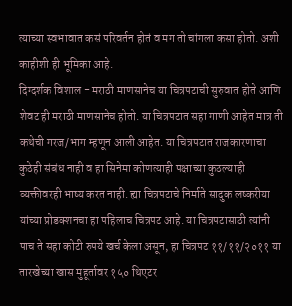त्याच्या स्वभावात कसं परिवर्तन होतं व मग तो चांगला कसा होतो. अशी काहीशी ही भूमिका आहे.
दिग्दर्शक विशाल - मराठी माणसानेच या चित्रपटाची सुरुवात होते आणि शेवट ही मराठी माणसानेच होतो. या चित्रपटात सहा गाणी आहेत मात्र ती कथेची गरज/भाग म्हणून आली आहेत. या चित्रपटात राजकारणाचा कुठेही संबंध नाही व हा सिनेमा कोणत्याही पक्षाच्या कुठल्याही व्यक्तीवरही भाष्य करत नाही. ह्या चित्रपटाचे निर्माते सादुक लष्करीया यांच्या प्रोडक्शनचा हा पहिलाच चित्रपट आहे. या चित्रपटासाठी त्यांनी पाच ते सहा कोटी रुपये खर्च केला असून, हा चित्रपट ११/११/२०११ या तारखेच्या खास मुहूर्तावर १५० थिएटर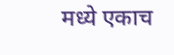मध्ये एकाच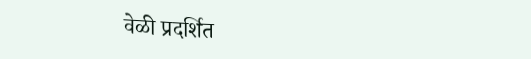वेळी प्रदर्शित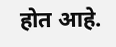होत आहे.